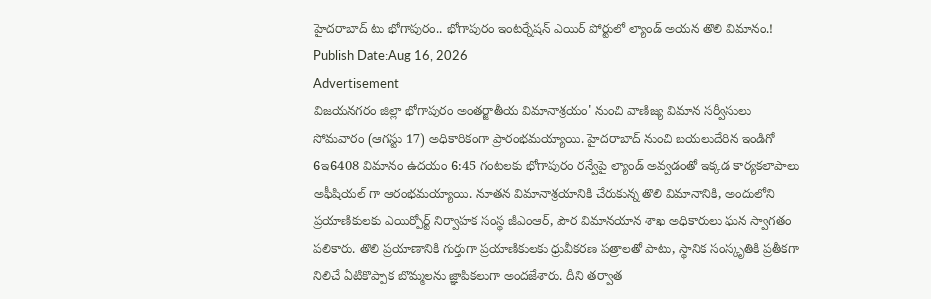హైదరాబాద్ టు భోగాపురం.. భోగాపురం ఇంటర్నేషన్ ఎయిర్ పోర్టులో ల్యాండ్ అయన తొలి విమానం.!
Publish Date:Aug 16, 2026
Advertisement
విజయనగరం జిల్లా భోగాపురం అంతర్జాతీయ విమానాశ్రయం' నుంచి వాణిజ్య విమాన సర్వీసులు సోమవారం (ఆగస్టు 17) అధికారికంగా ప్రారంభమయ్యాయి. హైదరాబాద్ నుంచి బయలుదేరిన ఇండిగో 6ఇ6408 విమానం ఉదయం 6:45 గంటలకు భోగాపురం రన్వేపై ల్యాండ్ అవ్వడంతో ఇక్కడ కార్యకలాపాలు అఫీషియల్ గా ఆరంభమయ్యాయి. నూతన విమానాశ్రయానికి చేరుకున్న తొలి విమానానికి, అందులోని ప్రయాణికులకు ఎయిర్పోర్ట్ నిర్వాహక సంస్థ జీఎంఆర్, పౌర విమానయాన శాఖ అధికారులు ఘన స్వాగతం పలికారు. తొలి ప్రయాణానికి గుర్తుగా ప్రయాణికులకు ధ్రువీకరణ పత్రాలతో పాటు, స్థానిక సంస్కృతికి ప్రతీకగా నిలిచే ఏటికొప్పాక బొమ్మలను జ్ఞాపికలుగా అందజేశారు. దీని తర్వాత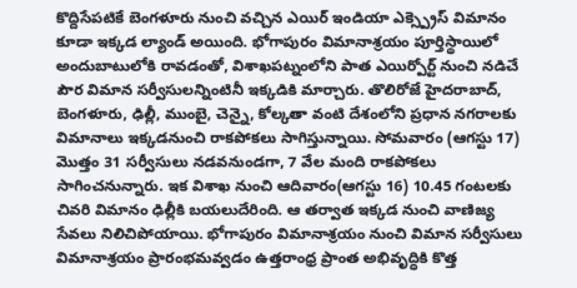కొద్దిసేపటికే బెంగళూరు నుంచి వచ్చిన ఎయిర్ ఇండియా ఎక్స్ప్రెస్ విమానం కూడా ఇక్కడ ల్యాండ్ అయింది. భోగాపురం విమానాశ్రయం పూర్తిస్థాయిలో అందుబాటులోకి రావడంతో, విశాఖపట్నంలోని పాత ఎయిర్పోర్ట్ నుంచి నడిచే పౌర విమాన సర్వీసులన్నింటినీ ఇక్కడికి మార్చారు. తొలిరోజే హైదరాబాద్, బెంగళూరు, ఢిల్లీ, ముంబై, చెన్నై, కోల్కతా వంటి దేశంలోని ప్రధాన నగరాలకు విమానాలు ఇక్కడనుంచి రాకపోకలు సాగిస్తున్నాయి. సోమవారం (ఆగస్టు 17) మొత్తం 31 సర్వీసులు నడవనుండగా, 7 వేల మంది రాకపోకలు సాగించనున్నారు. ఇక విశాఖ నుంచి ఆదివారం(ఆగస్టు 16) 10.45 గంటలకు చివరి విమానం ఢిల్లీకి బయలుదేరింది. ఆ తర్వాత ఇక్కడ నుంచి వాణిజ్య సేవలు నిలిచిపోయాయి. భోగాపురం విమానాశ్రయం నుంచి విమాన సర్వీసులు విమానాశ్రయం ప్రారంభమవ్వడం ఉత్తరాంధ్ర ప్రాంత అభివృద్ధికి కొత్త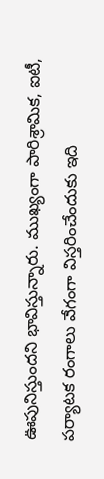ఊపునిస్తుందని భావిస్తున్నారు. ముఖ్యంగా పారిశ్రామిక, ఐటీ, పర్యాటక రంగాలు వేగంగా విస్తరించేందుకు ఇది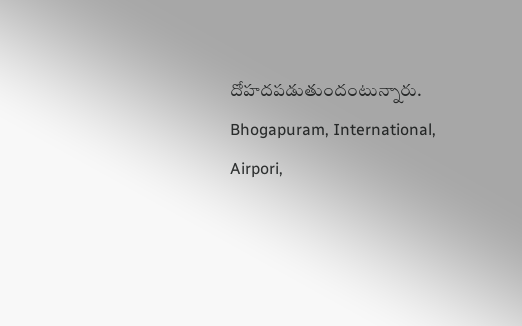దోహదపడుతుందంటున్నారు. Bhogapuram, International, Airpori,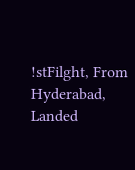!stFilght, From Hyderabad, Landed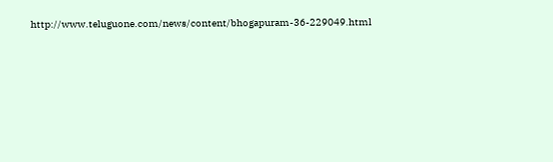http://www.teluguone.com/news/content/bhogapuram-36-229049.html